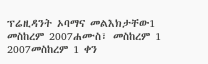ፕሬዚዳንት ኦባማና መልእክታቸው1 መስከረም 2007ሐሙስ፣ መስከረም 1 2007መስከረም 1 ቀን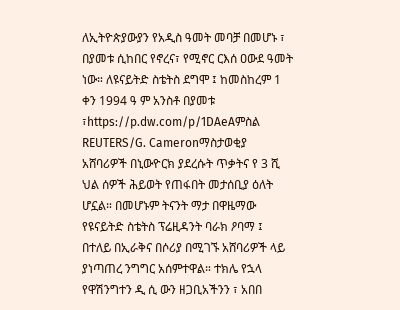ለኢትዮጵያውያን የአዲስ ዓመት መባቻ በመሆኑ ፣ በያመቱ ሲከበር የኖረና፣ የሚኖር ርእሰ ዐውደ ዓመት ነው። ለዩናይትድ ስቴትስ ደግሞ ፤ ከመስከረም 1 ቀን 1994 ዓ ም አንስቶ በያመቱ ፣https://p.dw.com/p/1DAeAምስል REUTERS/G. Cameronማስታወቂያ አሸባሪዎች በኒውዮርክ ያደረሱት ጥቃትና የ 3 ሺ ህል ሰዎች ሕይወት የጠፋበት መታሰቢያ ዕለት ሆኗል። በመሆኑም ትናንት ማታ በዋዜማው የዩናይትድ ስቴትስ ፕሬዚዳንት ባራክ ዖባማ ፤ በተለይ በኢራቅና በሶሪያ በሚገኙ አሸባሪዎች ላይ ያነጣጠረ ንግግር አሰምተዋል። ተክሌ የኋላ የዋሽንግተን ዲ ሲ ውን ዘጋቢአችንን ፣ አበበ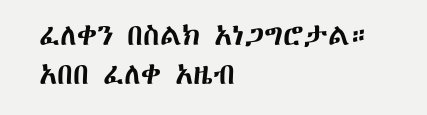ፈለቀን በስልክ አነጋግሮታል። አበበ ፈለቀ አዜብ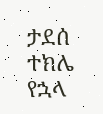ታደሰ ተክሌ የኋላ